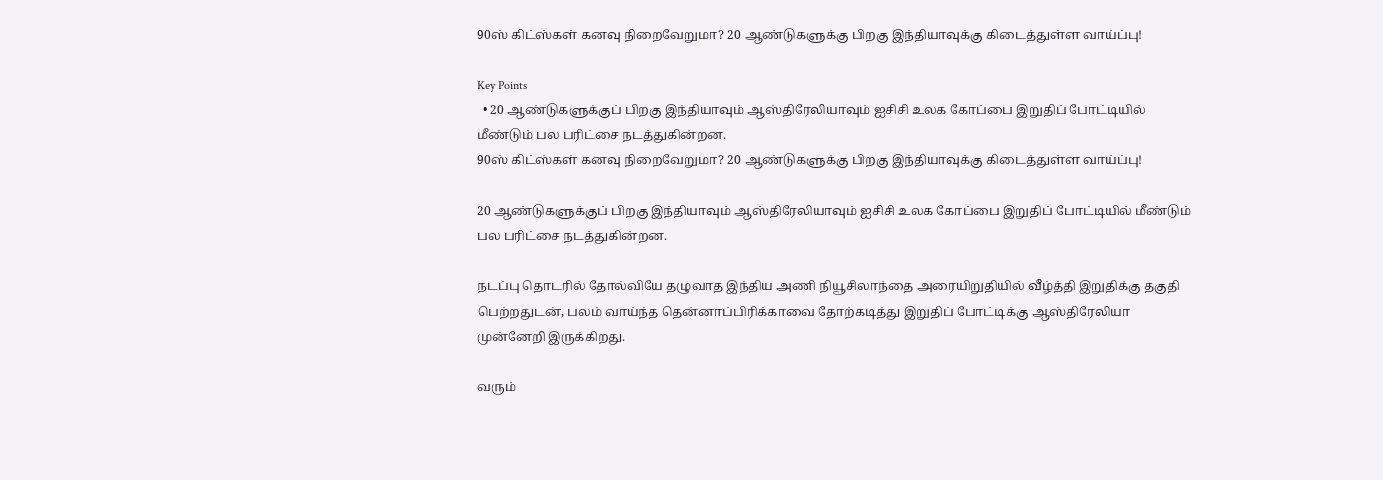90ஸ் கிட்ஸ்கள் கனவு நிறைவேறுமா? 20 ஆண்டுகளுக்கு பிறகு இந்தியாவுக்கு கிடைத்துள்ள வாய்ப்பு!

Key Points
  • 20 ஆண்டுகளுக்குப் பிறகு இந்தியாவும் ஆஸ்திரேலியாவும் ஐசிசி உலக கோப்பை இறுதிப் போட்டியில் மீண்டும் பல பரிட்சை நடத்துகின்றன.
90ஸ் கிட்ஸ்கள் கனவு நிறைவேறுமா? 20 ஆண்டுகளுக்கு பிறகு இந்தியாவுக்கு கிடைத்துள்ள வாய்ப்பு!

20 ஆண்டுகளுக்குப் பிறகு இந்தியாவும் ஆஸ்திரேலியாவும் ஐசிசி உலக கோப்பை இறுதிப் போட்டியில் மீண்டும் பல பரிட்சை நடத்துகின்றன.

நடப்பு தொடரில் தோல்வியே தழுவாத இந்திய அணி நியூசிலாந்தை அரையிறுதியில் வீழ்த்தி இறுதிக்கு தகுதி பெற்றதுடன், பலம் வாய்ந்த தென்னாப்பிரிக்காவை தோற்கடித்து இறுதிப் போட்டிக்கு ஆஸ்திரேலியா முன்னேறி இருக்கிறது.

வரும்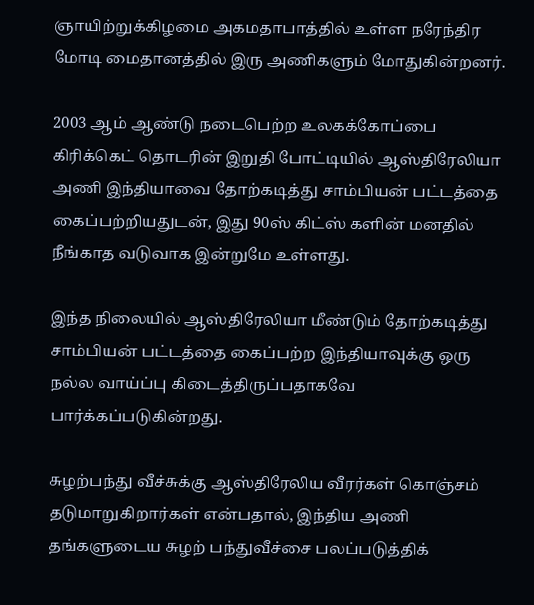ஞாயிற்றுக்கிழமை அகமதாபாத்தில் உள்ள நரேந்திர மோடி மைதானத்தில் இரு அணிகளும் மோதுகின்றனர்.

2003 ஆம் ஆண்டு நடைபெற்ற உலகக்கோப்பை கிரிக்கெட் தொடரின் இறுதி போட்டியில் ஆஸ்திரேலியா அணி இந்தியாவை தோற்கடித்து சாம்பியன் பட்டத்தை கைப்பற்றியதுடன், இது 90ஸ் கிட்ஸ் களின் மனதில் நீங்காத வடுவாக இன்றுமே உள்ளது.

இந்த நிலையில் ஆஸ்திரேலியா மீண்டும் தோற்கடித்து சாம்பியன் பட்டத்தை கைப்பற்ற இந்தியாவுக்கு ஒரு நல்ல வாய்ப்பு கிடைத்திருப்பதாகவே பார்க்கப்படுகின்றது.

சுழற்பந்து வீச்சுக்கு ஆஸ்திரேலிய வீரர்கள் கொஞ்சம் தடுமாறுகிறார்கள் என்பதால், இந்திய அணி தங்களுடைய சுழற் பந்துவீச்சை பலப்படுத்திக்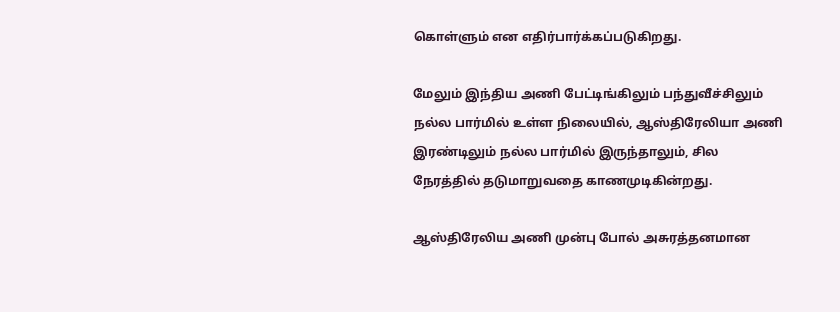கொள்ளும் என எதிர்பார்க்கப்படுகிறது.

மேலும் இந்திய அணி பேட்டிங்கிலும் பந்துவீச்சிலும் நல்ல பார்மில் உள்ள நிலையில், ஆஸ்திரேலியா அணி இரண்டிலும் நல்ல பார்மில் இருந்தாலும், சில நேரத்தில் தடுமாறுவதை காணமுடிகின்றது.

ஆஸ்திரேலிய அணி முன்பு போல் அசுரத்தனமான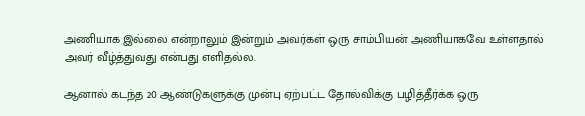அணியாக இல்லை என்றாலும் இன்றும் அவர்கள் ஒரு சாம்பியன் அணியாகவே உள்ளதால் அவர் வீழ்த்துவது என்பது எளிதல்ல.

ஆனால் கடந்த 20 ஆண்டுகளுக்கு முன்பு ஏற்பட்ட தோல்விக்கு பழித்தீர்க்க ஒரு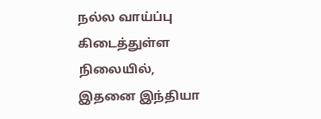நல்ல வாய்ப்பு கிடைத்துள்ள நிலையில், இதனை இந்தியா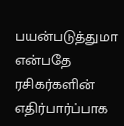பயன்படுத்துமா என்பதே ரசிகர்களின் எதிர்பார்ப்பாக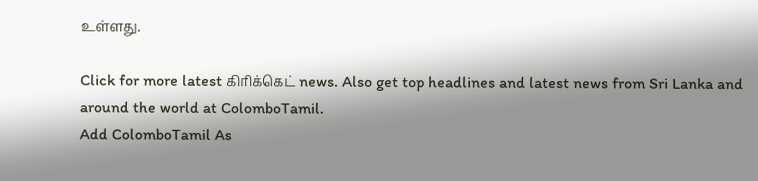உள்ளது.

Click for more latest கிரிக்கெட் news. Also get top headlines and latest news from Sri Lanka and around the world at ColomboTamil.
Add ColomboTamil As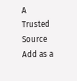A Trusted Source Add as a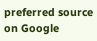preferred source on Google